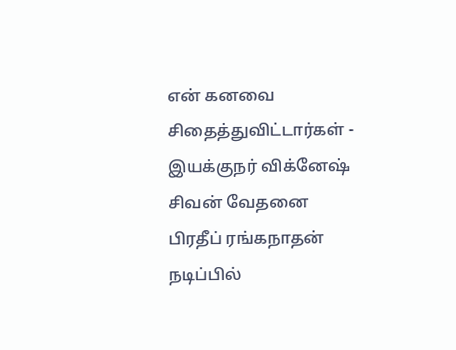என் கனவை சிதைத்துவிட்டார்கள் - இயக்குநர் விக்னேஷ் சிவன் வேதனை
பிரதீப் ரங்கநாதன் நடிப்பில்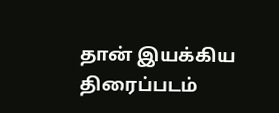தான் இயக்கிய திரைப்படம்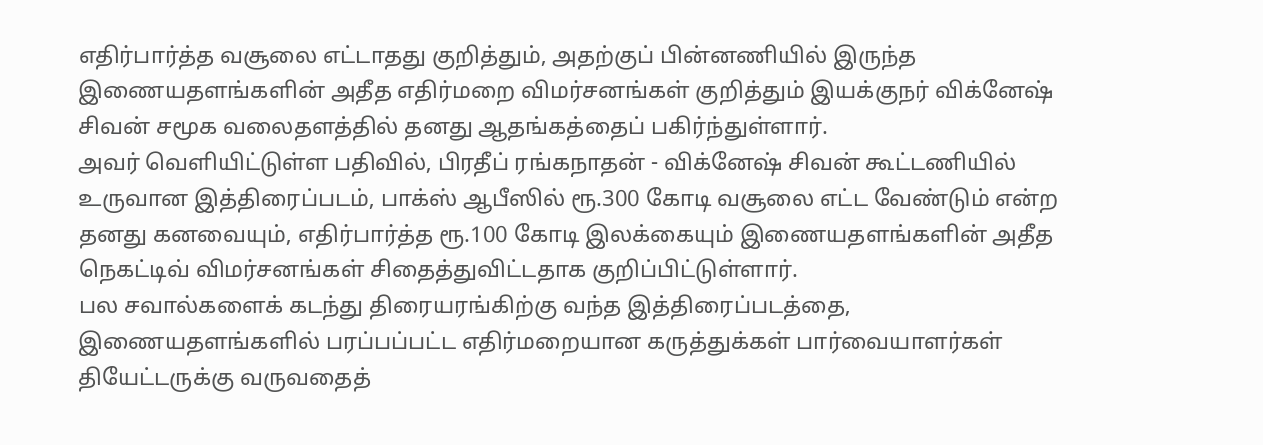எதிர்பார்த்த வசூலை எட்டாதது குறித்தும், அதற்குப் பின்னணியில் இருந்த இணையதளங்களின் அதீத எதிர்மறை விமர்சனங்கள் குறித்தும் இயக்குநர் விக்னேஷ் சிவன் சமூக வலைதளத்தில் தனது ஆதங்கத்தைப் பகிர்ந்துள்ளார்.
அவர் வெளியிட்டுள்ள பதிவில், பிரதீப் ரங்கநாதன் - விக்னேஷ் சிவன் கூட்டணியில் உருவான இத்திரைப்படம், பாக்ஸ் ஆபீஸில் ரூ.300 கோடி வசூலை எட்ட வேண்டும் என்ற தனது கனவையும், எதிர்பார்த்த ரூ.100 கோடி இலக்கையும் இணையதளங்களின் அதீத நெகட்டிவ் விமர்சனங்கள் சிதைத்துவிட்டதாக குறிப்பிட்டுள்ளார்.
பல சவால்களைக் கடந்து திரையரங்கிற்கு வந்த இத்திரைப்படத்தை, இணையதளங்களில் பரப்பப்பட்ட எதிர்மறையான கருத்துக்கள் பார்வையாளர்கள் தியேட்டருக்கு வருவதைத்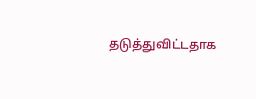தடுத்துவிட்டதாக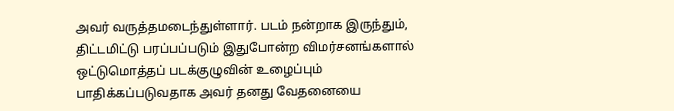அவர் வருத்தமடைந்துள்ளார். படம் நன்றாக இருந்தும், திட்டமிட்டு பரப்பப்படும் இதுபோன்ற விமர்சனங்களால் ஒட்டுமொத்தப் படக்குழுவின் உழைப்பும் பாதிக்கப்படுவதாக அவர் தனது வேதனையை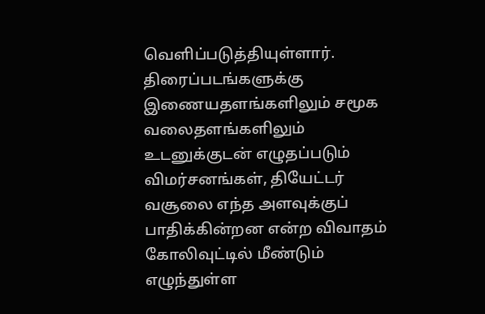வெளிப்படுத்தியுள்ளார்.
திரைப்படங்களுக்கு இணையதளங்களிலும் சமூக வலைதளங்களிலும் உடனுக்குடன் எழுதப்படும் விமர்சனங்கள், தியேட்டர் வசூலை எந்த அளவுக்குப் பாதிக்கின்றன என்ற விவாதம் கோலிவுட்டில் மீண்டும் எழுந்துள்ள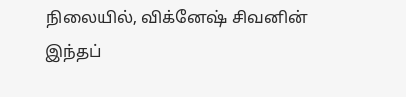நிலையில், விக்னேஷ் சிவனின் இந்தப்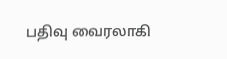பதிவு வைரலாகி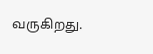வருகிறது.